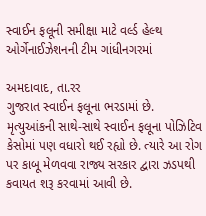સ્વાઈન ફલૂની સમીક્ષા માટે વર્લ્ડ હેલ્થ ઓર્ગેનાઈઝેશનની ટીમ ગાંધીનગરમાં

અમદાવાદ, તા.રર
ગુજરાત સ્વાઈન ફલૂના ભરડામાં છે. મૃત્યુઆંકની સાથે-સાથે સ્વાઈન ફલૂના પોઝિટિવ કેસોમાં પણ વધારો થઈ રહ્યો છે. ત્યારે આ રોગ પર કાબૂ મેળવવા રાજ્ય સરકાર દ્વારા ઝડપથી કવાયત શરૂ કરવામાં આવી છે.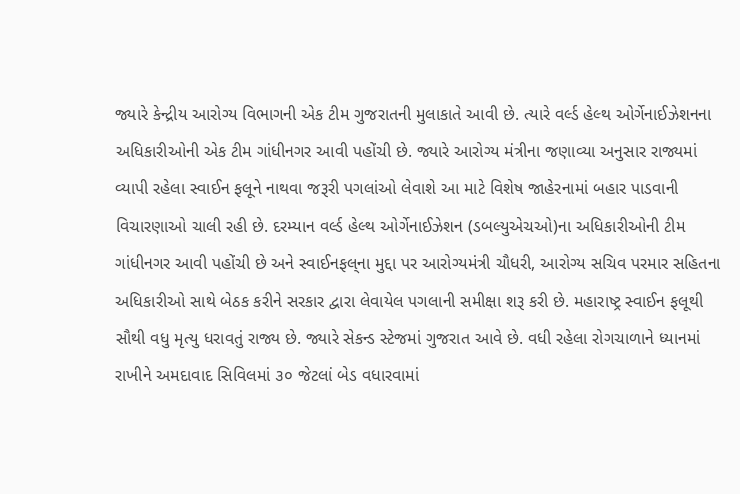જ્યારે કેન્દ્રીય આરોગ્ય વિભાગની એક ટીમ ગુજરાતની મુલાકાતે આવી છે. ત્યારે વર્લ્ડ હેલ્થ ઓર્ગેનાઈઝેશનના અધિકારીઓની એક ટીમ ગાંધીનગર આવી પહોંચી છે. જ્યારે આરોગ્ય મંત્રીના જણાવ્યા અનુસાર રાજ્યમાં વ્યાપી રહેલા સ્વાઈન ફલૂને નાથવા જરૂરી પગલાંઓ લેવાશે આ માટે વિશેષ જાહેરનામાં બહાર પાડવાની વિચારણાઓ ચાલી રહી છે. દરમ્યાન વર્લ્ડ હેલ્થ ઓર્ગેનાઈઝેશન (ડબલ્યુએચઓ)ના અધિકારીઓની ટીમ ગાંધીનગર આવી પહોંચી છે અને સ્વાઈનફલ્‌ના મુદ્દા પર આરોગ્યમંત્રી ચૌધરી, આરોગ્ય સચિવ પરમાર સહિતના અધિકારીઓ સાથે બેઠક કરીને સરકાર દ્વારા લેવાયેલ પગલાની સમીક્ષા શરૂ કરી છે. મહારાષ્ટ્ર સ્વાઈન ફલૂથી સૌથી વધુ મૃત્યુ ધરાવતું રાજ્ય છે. જ્યારે સેકન્ડ સ્ટેજમાં ગુજરાત આવે છે. વધી રહેલા રોગચાળાને ધ્યાનમાં રાખીને અમદાવાદ સિવિલમાં ૩૦ જેટલાં બેડ વધારવામાં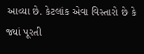આવ્યા છે. કેટલાંક એવા વિસ્તારો છે કે જ્યાં પૂરતી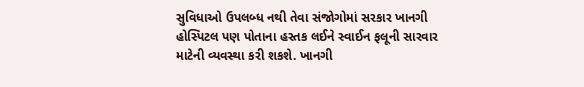સુવિધાઓ ઉપલબ્ધ નથી તેવા સંજોગોમાં સરકાર ખાનગી હોસ્પિટલ પણ પોતાના હસ્તક લઈને સ્વાઈન ફલૂની સારવાર માટેની વ્યવસ્થા કરી શકશે. ખાનગી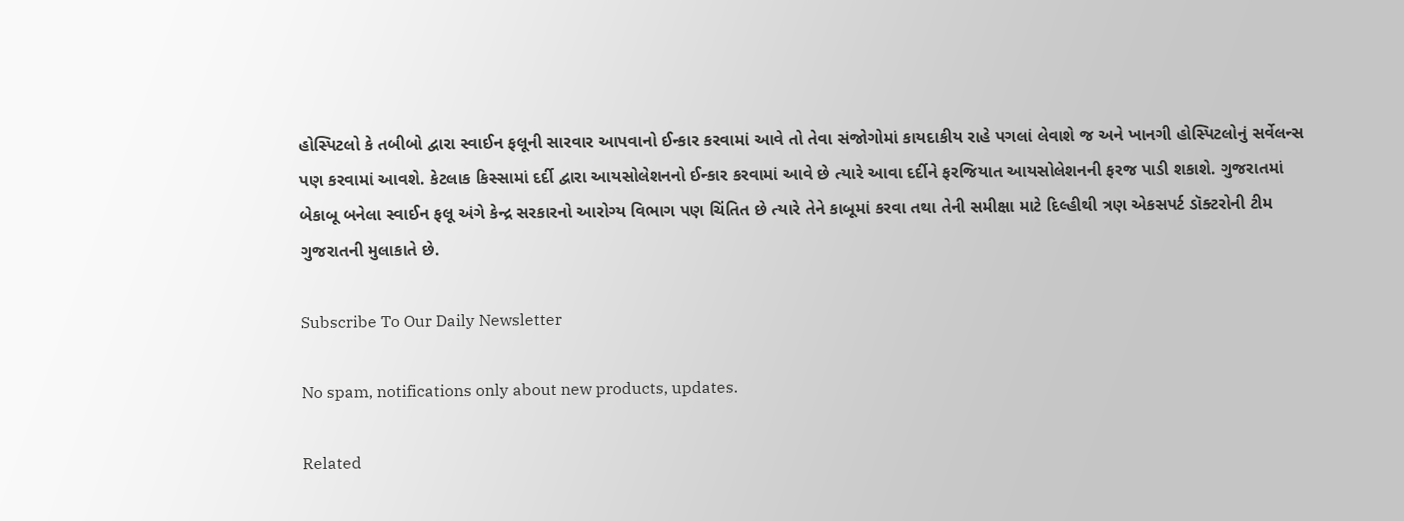હોસ્પિટલો કે તબીબો દ્વારા સ્વાઈન ફલૂની સારવાર આપવાનો ઈન્કાર કરવામાં આવે તો તેવા સંજોગોમાં કાયદાકીય રાહે પગલાં લેવાશે જ અને ખાનગી હોસ્પિટલોનું સર્વેલન્સ પણ કરવામાં આવશે. કેટલાક કિસ્સામાં દર્દી દ્વારા આયસોલેશનનો ઈન્કાર કરવામાં આવે છે ત્યારે આવા દર્દીને ફરજિયાત આયસોલેશનની ફરજ પાડી શકાશે. ગુજરાતમાં બેકાબૂ બનેલા સ્વાઈન ફલૂ અંગે કેન્દ્ર સરકારનો આરોગ્ય વિભાગ પણ ચિંતિત છે ત્યારે તેને કાબૂમાં કરવા તથા તેની સમીક્ષા માટે દિલ્હીથી ત્રણ એકસપર્ટ ડૉક્ટરોની ટીમ ગુજરાતની મુલાકાતે છે.

Subscribe To Our Daily Newsletter

No spam, notifications only about new products, updates.

Related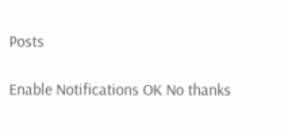Posts

Enable Notifications OK No thanks